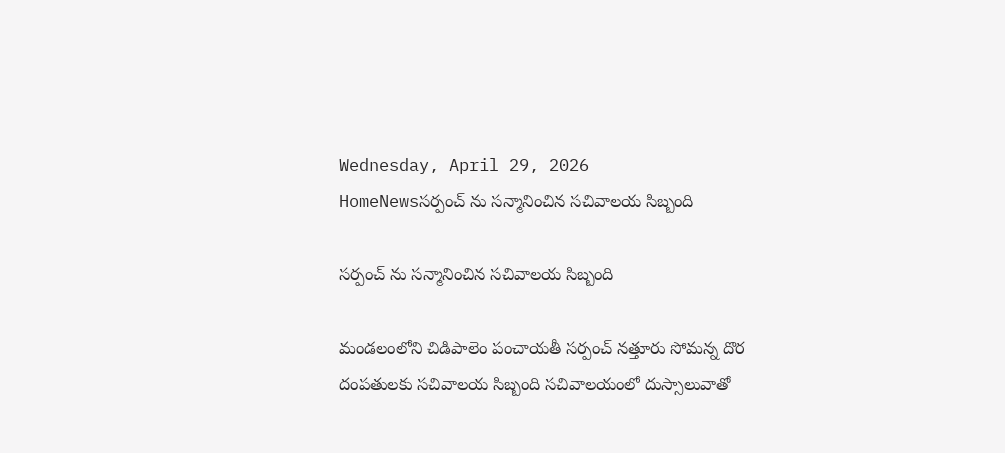Wednesday, April 29, 2026
HomeNewsసర్పంచ్ ను సన్మానించిన సచివాలయ సిబ్బంది

సర్పంచ్ ను సన్మానించిన సచివాలయ సిబ్బంది

మండలంలోని చిడిపాలెం పంచాయతీ సర్పంచ్ నత్తూరు సోమన్న దొర దంపతులకు సచివాలయ సిబ్బంది సచివాలయంలో దుస్సాలువాతో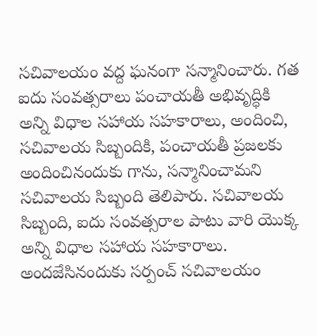సచివాలయం వద్ద ఘనంగా సన్మానించారు. గత ఐదు సంవత్సరాలు పంచాయతీ అభివృద్ధికి అన్ని విధాల సహాయ సహకారాలు, అందించి, సచివాలయ సిబ్బందికి, పంచాయతీ ప్రజలకు అందించినందుకు గాను, సన్మానించామని సచివాలయ సిబ్బంది తెలిపారు. సచివాలయ సిబ్బంది, ఐదు సంవత్సరాల పాటు వారి యొక్క అన్ని విధాల సహాయ సహకారాలు. అందజేసినందుకు సర్పంచ్ సచివాలయం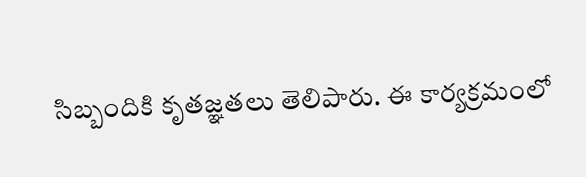సిబ్బందికి కృతజ్ఞతలు తెలిపారు. ఈ కార్యక్రమంలో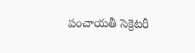పంచాయతీ సెక్రెటరీ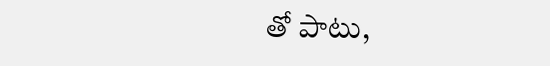తో పాటు,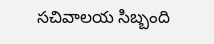సచివాలయ సిబ్బంది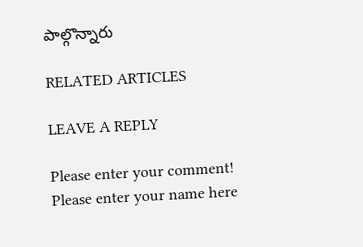పాల్గొన్నారు

RELATED ARTICLES

LEAVE A REPLY

Please enter your comment!
Please enter your name here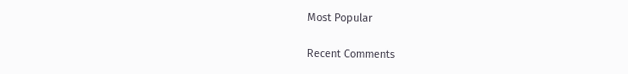Most Popular

Recent Comments